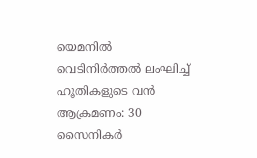യെമനിൽ വെടിനിർത്തൽ ലംഘിച്ച് ഹൂതികളുടെ വൻ ആക്രമണം: 30 സൈനികർ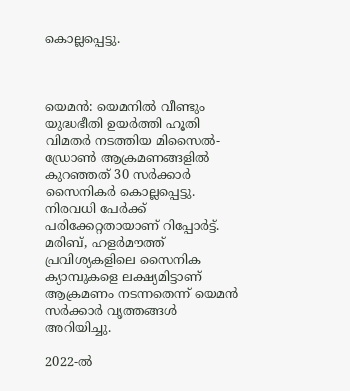കൊല്ലപ്പെട്ടു.



യെമൻ: യെമനിൽ വീണ്ടും യുദ്ധഭീതി ഉയർത്തി ഹൂതി വിമതർ നടത്തിയ മിസൈൽ-ഡ്രോൺ ആക്രമണങ്ങളിൽ കുറഞ്ഞത് 30 സർക്കാർ സൈനികർ കൊല്ലപ്പെട്ടു. നിരവധി പേർക്ക് പരിക്കേറ്റതായാണ് റിപ്പോർട്ട്. മരിബ്, ഹളർമൗത്ത് പ്രവിശ്യകളിലെ സൈനിക ക്യാമ്പുകളെ ലക്ഷ്യമിട്ടാണ് ആക്രമണം നടന്നതെന്ന് യെമൻ സർക്കാർ വൃത്തങ്ങൾ അറിയിച്ചു.

2022-ൽ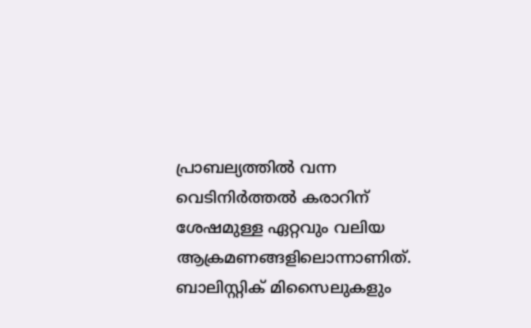പ്രാബല്യത്തിൽ വന്ന വെടിനിർത്തൽ കരാറിന് ശേഷമുള്ള ഏറ്റവും വലിയ ആക്രമണങ്ങളിലൊന്നാണിത്. ബാലിസ്റ്റിക് മിസൈലുകളും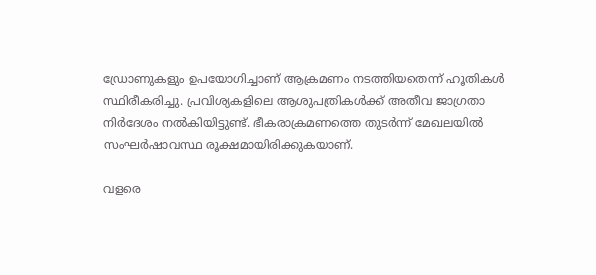ഡ്രോണുകളും ഉപയോഗിച്ചാണ് ആക്രമണം നടത്തിയതെന്ന് ഹൂതികൾ സ്ഥിരീകരിച്ചു. പ്രവിശ്യകളിലെ ആശുപത്രികൾക്ക് അതീവ ജാഗ്രതാ നിർദേശം നൽകിയിട്ടുണ്ട്. ഭീകരാക്രമണത്തെ തുടർന്ന് മേഖലയിൽ സംഘർഷാവസ്ഥ രൂക്ഷമായിരിക്കുകയാണ്.

വളരെ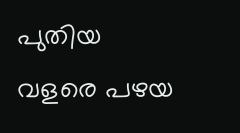പുതിയ വളരെ പഴയ